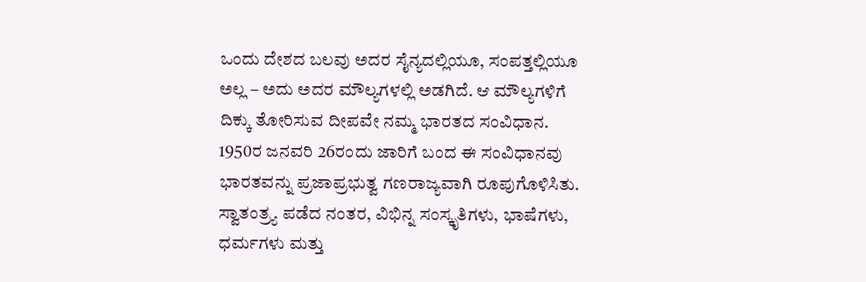ಒಂದು ದೇಶದ ಬಲವು ಅದರ ಸೈನ್ಯದಲ್ಲಿಯೂ, ಸಂಪತ್ತಲ್ಲಿಯೂ ಅಲ್ಲ – ಅದು ಅದರ ಮೌಲ್ಯಗಳಲ್ಲಿ ಅಡಗಿದೆ. ಆ ಮೌಲ್ಯಗಳಿಗೆ ದಿಕ್ಕು ತೋರಿಸುವ ದೀಪವೇ ನಮ್ಮ ಭಾರತದ ಸಂವಿಧಾನ.
1950ರ ಜನವರಿ 26ರಂದು ಜಾರಿಗೆ ಬಂದ ಈ ಸಂವಿಧಾನವು ಭಾರತವನ್ನು ಪ್ರಜಾಪ್ರಭುತ್ವ ಗಣರಾಜ್ಯವಾಗಿ ರೂಪುಗೊಳಿಸಿತು. ಸ್ವಾತಂತ್ರ್ಯ ಪಡೆದ ನಂತರ, ವಿಭಿನ್ನ ಸಂಸ್ಕೃತಿಗಳು, ಭಾಷೆಗಳು, ಧರ್ಮಗಳು ಮತ್ತು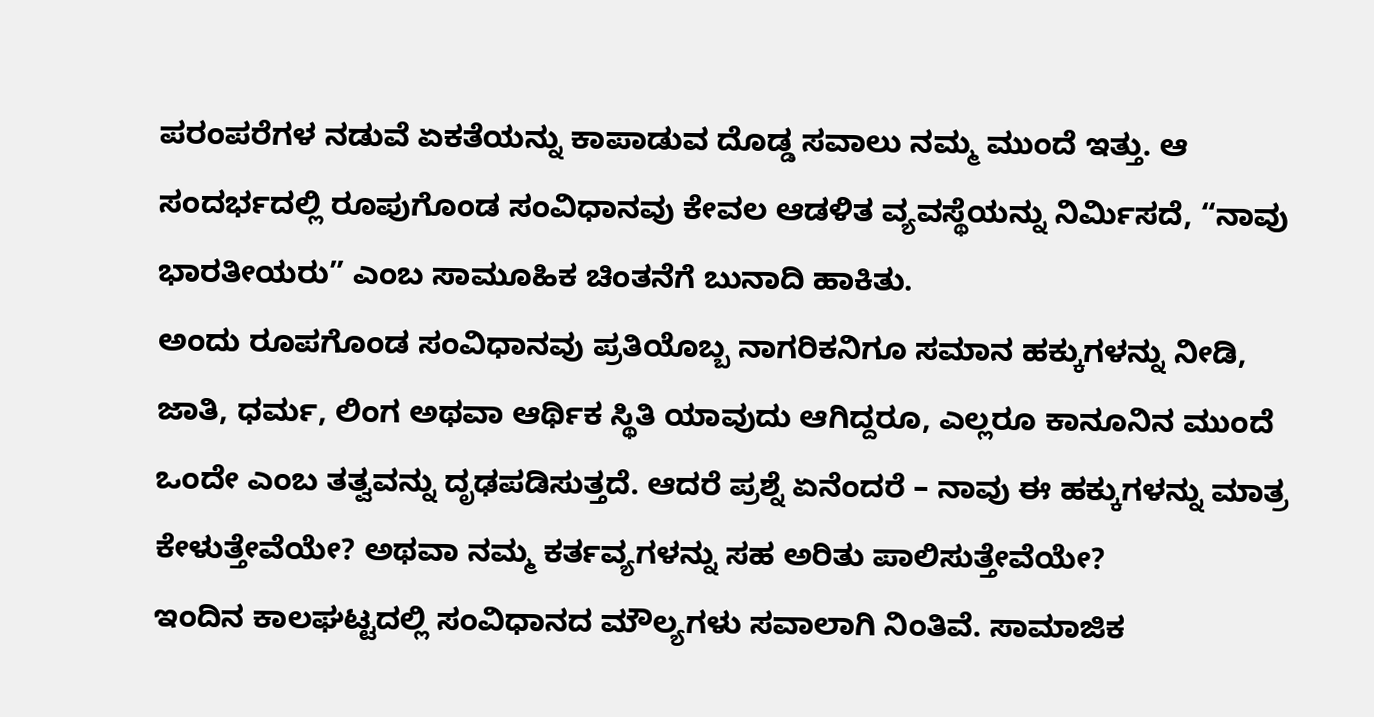ಪರಂಪರೆಗಳ ನಡುವೆ ಏಕತೆಯನ್ನು ಕಾಪಾಡುವ ದೊಡ್ಡ ಸವಾಲು ನಮ್ಮ ಮುಂದೆ ಇತ್ತು. ಆ ಸಂದರ್ಭದಲ್ಲಿ ರೂಪುಗೊಂಡ ಸಂವಿಧಾನವು ಕೇವಲ ಆಡಳಿತ ವ್ಯವಸ್ಥೆಯನ್ನು ನಿರ್ಮಿಸದೆ, “ನಾವು ಭಾರತೀಯರು” ಎಂಬ ಸಾಮೂಹಿಕ ಚಿಂತನೆಗೆ ಬುನಾದಿ ಹಾಕಿತು.
ಅಂದು ರೂಪಗೊಂಡ ಸಂವಿಧಾನವು ಪ್ರತಿಯೊಬ್ಬ ನಾಗರಿಕನಿಗೂ ಸಮಾನ ಹಕ್ಕುಗಳನ್ನು ನೀಡಿ, ಜಾತಿ, ಧರ್ಮ, ಲಿಂಗ ಅಥವಾ ಆರ್ಥಿಕ ಸ್ಥಿತಿ ಯಾವುದು ಆಗಿದ್ದರೂ, ಎಲ್ಲರೂ ಕಾನೂನಿನ ಮುಂದೆ ಒಂದೇ ಎಂಬ ತತ್ವವನ್ನು ದೃಢಪಡಿಸುತ್ತದೆ. ಆದರೆ ಪ್ರಶ್ನೆ ಏನೆಂದರೆ – ನಾವು ಈ ಹಕ್ಕುಗಳನ್ನು ಮಾತ್ರ ಕೇಳುತ್ತೇವೆಯೇ? ಅಥವಾ ನಮ್ಮ ಕರ್ತವ್ಯಗಳನ್ನು ಸಹ ಅರಿತು ಪಾಲಿಸುತ್ತೇವೆಯೇ?
ಇಂದಿನ ಕಾಲಘಟ್ಟದಲ್ಲಿ ಸಂವಿಧಾನದ ಮೌಲ್ಯಗಳು ಸವಾಲಾಗಿ ನಿಂತಿವೆ. ಸಾಮಾಜಿಕ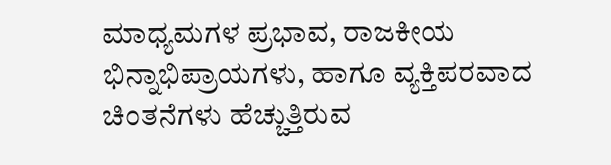ಮಾಧ್ಯಮಗಳ ಪ್ರಭಾವ, ರಾಜಕೀಯ ಭಿನ್ನಾಭಿಪ್ರಾಯಗಳು, ಹಾಗೂ ವ್ಯಕ್ತಿಪರವಾದ ಚಿಂತನೆಗಳು ಹೆಚ್ಚುತ್ತಿರುವ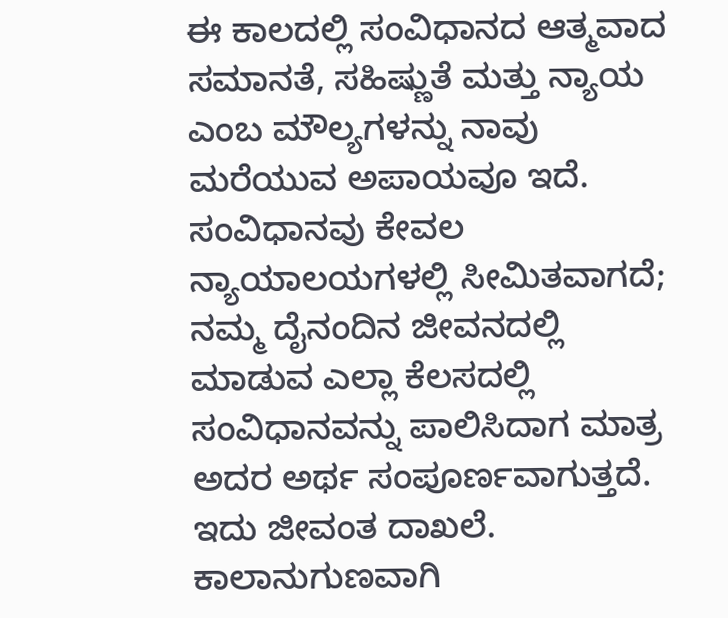ಈ ಕಾಲದಲ್ಲಿ ಸಂವಿಧಾನದ ಆತ್ಮವಾದ ಸಮಾನತೆ, ಸಹಿಷ್ಣುತೆ ಮತ್ತು ನ್ಯಾಯ ಎಂಬ ಮೌಲ್ಯಗಳನ್ನು ನಾವು ಮರೆಯುವ ಅಪಾಯವೂ ಇದೆ.
ಸಂವಿಧಾನವು ಕೇವಲ ನ್ಯಾಯಾಲಯಗಳಲ್ಲಿ ಸೀಮಿತವಾಗದೆ; ನಮ್ಮ ದೈನಂದಿನ ಜೀವನದಲ್ಲಿ ಮಾಡುವ ಎಲ್ಲಾ ಕೆಲಸದಲ್ಲಿ ಸಂವಿಧಾನವನ್ನು ಪಾಲಿಸಿದಾಗ ಮಾತ್ರ ಅದರ ಅರ್ಥ ಸಂಪೂರ್ಣವಾಗುತ್ತದೆ.
ಇದು ಜೀವಂತ ದಾಖಲೆ. ಕಾಲಾನುಗುಣವಾಗಿ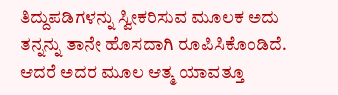ತಿದ್ದುಪಡಿಗಳನ್ನು ಸ್ವೀಕರಿಸುವ ಮೂಲಕ ಅದು ತನ್ನನ್ನು ತಾನೇ ಹೊಸದಾಗಿ ರೂಪಿಸಿಕೊಂಡಿದೆ. ಆದರೆ ಅದರ ಮೂಲ ಆತ್ಮ ಯಾವತ್ತೂ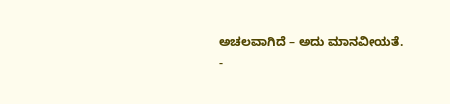ಅಚಲವಾಗಿದೆ – ಅದು ಮಾನವೀಯತೆ.
-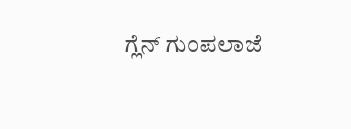ಗ್ಲೆನ್ ಗುಂಪಲಾಜೆ